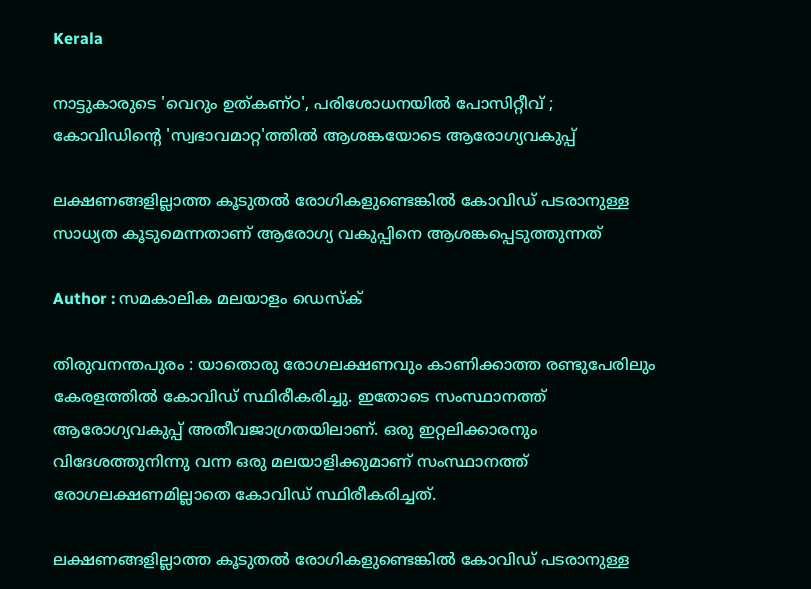Kerala

നാട്ടുകാരുടെ 'വെറും ഉത്കണ്ഠ', പരിശോധനയില്‍ പോസിറ്റീവ് ; കോവിഡിന്റെ 'സ്വഭാവമാറ്റ'ത്തില്‍ ആശങ്കയോടെ ആരോഗ്യവകുപ്പ്

ലക്ഷണങ്ങളില്ലാത്ത കൂടുതല്‍ രോഗികളുണ്ടെങ്കില്‍ കോവിഡ് പടരാനുള്ള സാധ്യത കൂടുമെന്നതാണ് ആരോഗ്യ വകുപ്പിനെ ആശങ്കപ്പെടുത്തുന്നത്

Author : സമകാലിക മലയാളം ഡെസ്ക്

തിരുവനന്തപുരം : യാതൊരു രോഗലക്ഷണവും കാണിക്കാത്ത രണ്ടുപേരിലും കേരളത്തില്‍ കോവിഡ് സ്ഥിരീകരിച്ചു. ഇതോടെ സംസ്ഥാനത്ത് ആരോഗ്യവകുപ്പ് അതീവജാഗ്രതയിലാണ്. ഒരു ഇറ്റലിക്കാരനും വിദേശത്തുനിന്നു വന്ന ഒരു മലയാളിക്കുമാണ് സംസ്ഥാനത്ത് രോഗലക്ഷണമില്ലാതെ കോവിഡ് സ്ഥിരീകരിച്ചത്.

ലക്ഷണങ്ങളില്ലാത്ത കൂടുതല്‍ രോഗികളുണ്ടെങ്കില്‍ കോവിഡ് പടരാനുള്ള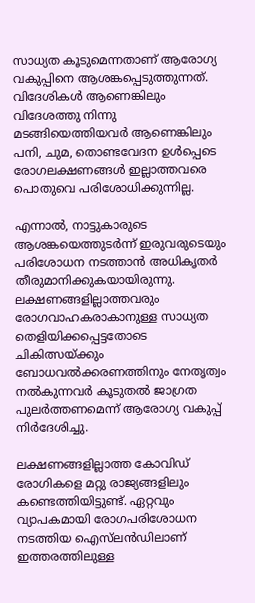സാധ്യത കൂടുമെന്നതാണ് ആരോഗ്യ വകുപ്പിനെ ആശങ്കപ്പെടുത്തുന്നത്. വിദേശികള്‍ ആണെങ്കിലും വിദേശത്തു നിന്നു മടങ്ങിയെത്തിയവര്‍ ആണെങ്കിലും പനി, ചുമ, തൊണ്ടവേദന ഉള്‍പ്പെടെ രോഗലക്ഷണങ്ങള്‍ ഇല്ലാത്തവരെ പൊതുവെ പരിശോധിക്കുന്നില്ല.

എന്നാല്‍, നാട്ടുകാരുടെ ആശങ്കയെത്തുടര്‍ന്ന് ഇരുവരുടെയും പരിശോധന നടത്താന്‍ അധികൃതര്‍ തീരുമാനിക്കുകയായിരുന്നു. ലക്ഷണങ്ങളില്ലാത്തവരും രോഗവാഹകരാകാനുള്ള സാധ്യത തെളിയിക്കപ്പെട്ടതോടെ ചികിത്സയ്ക്കും ബോധവല്‍ക്കരണത്തിനും നേതൃത്വം നല്‍കുന്നവര്‍ കൂടുതല്‍ ജാഗ്രത പുലര്‍ത്തണമെന്ന് ആരോഗ്യ വകുപ്പ് നിര്‍ദേശിച്ചു.

ലക്ഷണങ്ങളില്ലാത്ത കോവിഡ് രോഗികളെ മറ്റു രാജ്യങ്ങളിലും കണ്ടെത്തിയിട്ടുണ്ട്. ഏറ്റവും വ്യാപകമായി രോഗപരിശോധന നടത്തിയ ഐസ്‌ലന്‍ഡിലാണ് ഇത്തരത്തിലുള്ള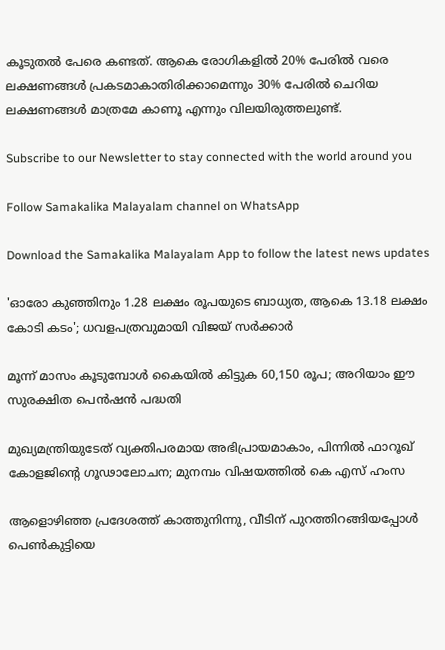കൂടുതല്‍ പേരെ കണ്ടത്. ആകെ രോഗികളില്‍ 20% പേരില്‍ വരെ ലക്ഷണങ്ങള്‍ പ്രകടമാകാതിരിക്കാമെന്നും 30% പേരില്‍ ചെറിയ ലക്ഷണങ്ങള്‍ മാത്രമേ കാണൂ എന്നും വിലയിരുത്തലുണ്ട്.

Subscribe to our Newsletter to stay connected with the world around you

Follow Samakalika Malayalam channel on WhatsApp

Download the Samakalika Malayalam App to follow the latest news updates

'ഓരോ കുഞ്ഞിനും 1.28 ലക്ഷം രൂപയുടെ ബാധ്യത, ആകെ 13.18 ലക്ഷം കോടി കടം'; ധവളപത്രവുമായി വിജയ്‌ സർക്കാർ

മൂന്ന് മാസം കൂടുമ്പോള്‍ കൈയില്‍ കിട്ടുക 60,150 രൂപ; അറിയാം ഈ സുരക്ഷിത പെന്‍ഷന്‍ പദ്ധതി

മുഖ്യമന്ത്രിയുടേത് വ്യക്തിപരമായ അഭിപ്രായമാകാം, പിന്നിൽ ഫാറൂഖ് കോളജിന്റെ ഗൂഢാലോചന; മുനമ്പം വിഷയത്തിൽ കെ എസ് ഹംസ

ആളൊഴിഞ്ഞ പ്രദേശത്ത് കാത്തുനിന്നു, വീടിന് പുറത്തിറങ്ങിയപ്പോള്‍ പെണ്‍കുട്ടിയെ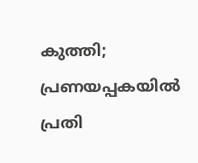കുത്തി; പ്രണയപ്പകയില്‍ പ്രതി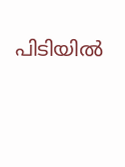പിടിയില്‍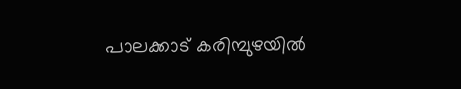പാലക്കാട് കരിമ്പുഴയിൽ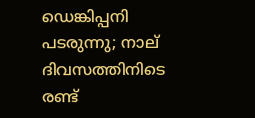ഡെങ്കിപ്പനി പടരുന്നു; നാല് ദിവസത്തിനിടെ രണ്ട്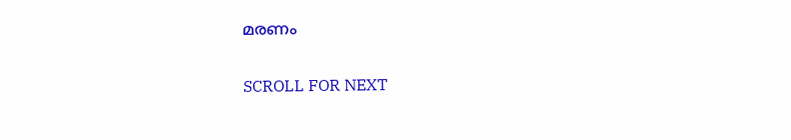മരണം

SCROLL FOR NEXT